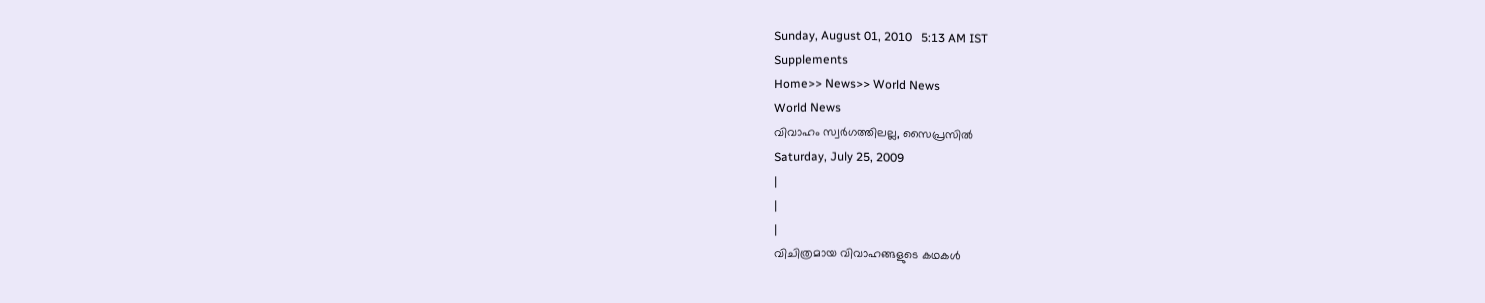Sunday, August 01, 2010   5:13 AM IST
Supplements
Home>> News>> World News
World News
വിവാഹം സ്വര്‍ഗത്തിലല്ല, സൈപ്രസില്‍
Saturday, July 25, 2009
|
|
|
വിചിത്രമായ വിവാഹങ്ങളുടെ കഥകള്‍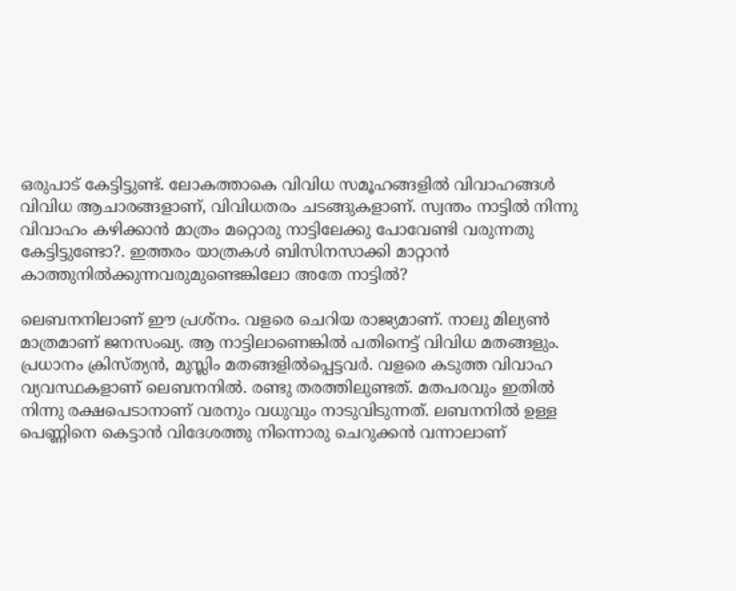ഒരുപാട് കേട്ടിട്ടുണ്ട്. ലോകത്താകെ വിവിധ സമൂഹങ്ങളില്‍ വിവാഹങ്ങള്‍ വിവിധ ആചാരങ്ങളാണ്, വിവിധതരം ചടങ്ങുകളാണ്. സ്വന്തം നാട്ടില്‍ നിന്നു വിവാഹം കഴിക്കാന്‍ മാത്രം മറ്റൊരു നാട്ടിലേക്കു പോവേണ്ടി വരുന്നതു കേട്ടിട്ടുണ്ടോ?. ഇത്തരം യാത്രകള്‍ ബിസിനസാക്കി മാറ്റാന്‍ കാത്തുനില്‍ക്കുന്നവരുമുണ്ടെങ്കിലോ അതേ നാട്ടില്‍?

ലെബനനിലാണ് ഈ പ്രശ്നം. വളരെ ചെറിയ രാജ്യമാണ്. നാലു മില്യണ്‍ മാത്രമാണ് ജനസംഖ്യ. ആ നാട്ടിലാണെങ്കില്‍ പതിനെട്ട് വിവിധ മതങ്ങളും. പ്രധാനം ക്രിസ്ത്യന്‍, മുസ്ലിം മതങ്ങളില്‍പ്പെട്ടവര്‍. വളരെ കടുത്ത വിവാഹ വ്യവസ്ഥകളാണ് ലെബനനില്‍. രണ്ടു തരത്തിലുണ്ടത്. മതപരവും ഇതില്‍ നിന്നു രക്ഷപെടാനാണ് വരനും വധുവും നാടുവിടുന്നത്. ലബനനില്‍ ഉള്ള പെണ്ണിനെ കെട്ടാന്‍ വിദേശത്തു നിന്നൊരു ചെറുക്കന്‍ വന്നാലാണ്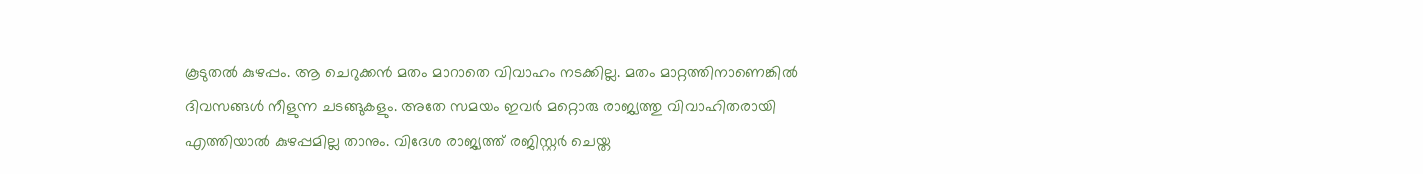കൂടുതല്‍ കുഴപ്പം. ആ ചെറുക്കന്‍ മതം മാറാതെ വിവാഹം നടക്കില്ല. മതം മാറ്റത്തിനാണെങ്കില്‍ ദിവസങ്ങള്‍ നീളുന്ന ചടങ്ങുകളും. അതേ സമയം ഇവര്‍ മറ്റൊരു രാജ്യത്തു വിവാഹിതരായി എത്തിയാല്‍ കുഴപ്പമില്ല താനും. വിദേശ രാജ്യത്ത് രജിസ്റ്റര്‍ ചെയ്ത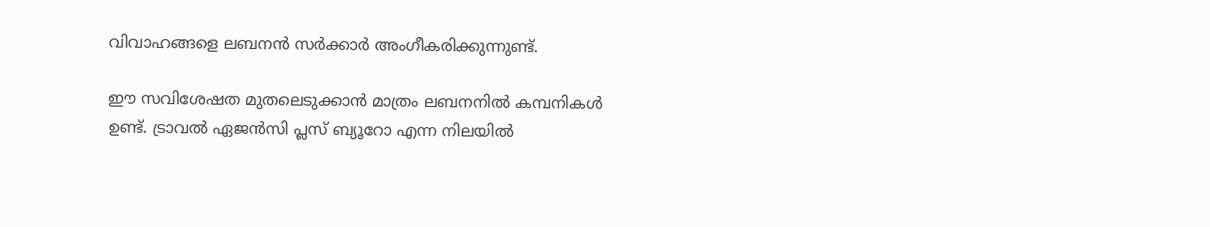വിവാഹങ്ങളെ ലബനന്‍ സര്‍ക്കാര്‍ അംഗീകരിക്കുന്നുണ്ട്.

ഈ സവിശേഷത മുതലെടുക്കാന്‍ മാത്രം ലബനനില്‍ കമ്പനികള്‍ ഉണ്ട്. ട്രാവല്‍ ഏജന്‍സി പ്ലസ് ബ്യൂറോ എന്ന നിലയില്‍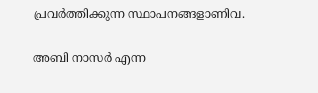പ്രവര്‍ത്തിക്കുന്ന സ്ഥാപനങ്ങളാണിവ.

അബി നാസര്‍ എന്ന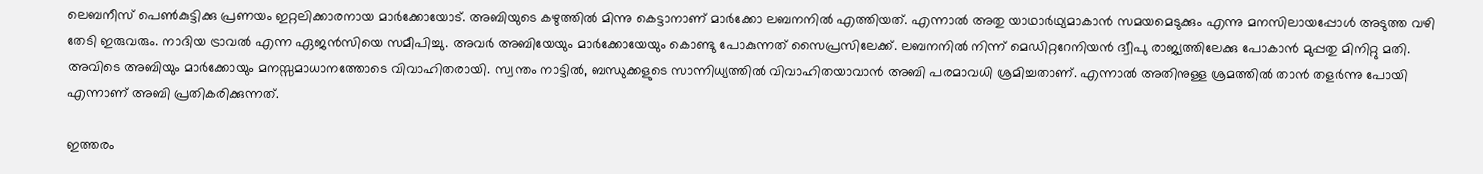ലെബനീസ് പെണ്‍കുട്ടിക്കു പ്രണയം ഇറ്റലിക്കാരനായ മാര്‍ക്കോയോട്. അബിയുടെ കഴുത്തില്‍ മിന്നു കെട്ടാനാണ് മാര്‍ക്കോ ലബനനില്‍ എത്തിയത്. എന്നാല്‍ അതു യാഥാര്‍ഥ്യമാകാന്‍ സമയമെടുക്കും എന്നു മനസിലായപ്പോള്‍ അടുത്ത വഴി തേടി ഇരുവരും. നാദിയ ട്രാവല്‍ എന്ന ഏജന്‍സിയെ സമീപിച്ചു. അവര്‍ അബിയേയും മാര്‍ക്കോയേയും കൊണ്ടു പോകുന്നത് സൈപ്രസിലേക്ക്. ലബനനില്‍ നിന്ന് മെഡിറ്ററേനിയന്‍ ദ്വീപു രാജ്യത്തിലേക്കു പോകാന്‍ മുപ്പതു മിനിറ്റു മതി. അവിടെ അബിയും മാര്‍ക്കോയും മനസ്സമാധാനത്തോടെ വിവാഹിതരായി. സ്വന്തം നാട്ടില്‍, ബന്ധുക്കളുടെ സാന്നിധ്യത്തില്‍ വിവാഹിതയാവാന്‍ അബി പരമാവധി ശ്രമിച്ചതാണ്. എന്നാല്‍ അതിനുള്ള ശ്രമത്തില്‍ താന്‍ തളര്‍ന്നു പോയി എന്നാണ് അബി പ്രതികരിക്കുന്നത്.

ഇത്തരം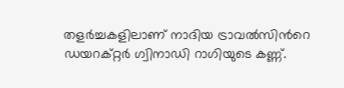തളര്‍ച്ചകളിലാണ് നാദിയ ട്രാവല്‍സിന്‍റെ ഡയറക്റ്റര്‍ ഗ്വിനാഡി റാഗിയുടെ കണ്ണ്.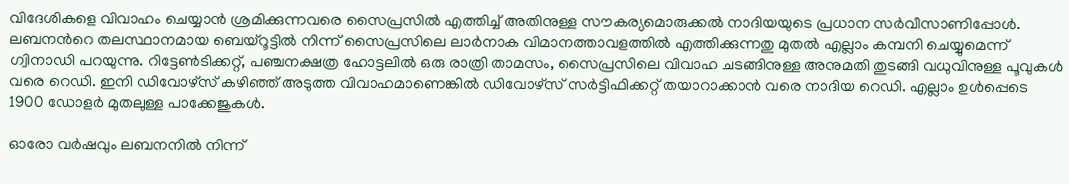വിദേശികളെ വിവാഹം ചെയ്യാന്‍ ശ്രമിക്കുന്നവരെ സൈപ്രസില്‍ എത്തിച്ച് അതിനുള്ള സൗകര്യമൊരുക്കല്‍ നാദിയയുടെ പ്രധാന സര്‍വീസാണിപ്പോള്‍. ലബനന്‍റെ തലസ്ഥാനമായ ബെയ്റൂട്ടില്‍ നിന്ന് സൈപ്രസിലെ ലാര്‍നാക വിമാനത്താവളത്തില്‍ എത്തിക്കുന്നതു മുതല്‍ എല്ലാം കമ്പനി ചെയ്യുമെന്ന് ഗ്വിനാഡി പറയുന്നു. റിട്ടേണ്‍ടിക്കറ്റ്, പഞ്ചനക്ഷത്ര ഹോട്ടലില്‍ ഒരു രാത്രി താമസം, സൈപ്രസിലെ വിവാഹ ചടങ്ങിനുള്ള അനുമതി തുടങ്ങി വധുവിനുള്ള പൂവുകള്‍ വരെ റെഡി. ഇനി ഡിവോഴ്സ് കഴിഞ്ഞ് അടുത്ത വിവാഹമാണെങ്കില്‍ ഡിവോഴ്സ് സര്‍ട്ടിഫിക്കറ്റ് തയാറാക്കാന്‍ വരെ നാദിയ റെഡി. എല്ലാം ഉള്‍പ്പെടെ 1900 ഡോളര്‍ മുതലുള്ള പാക്കേജുകള്‍.

ഓരോ വര്‍ഷവും ലബനനില്‍ നിന്ന്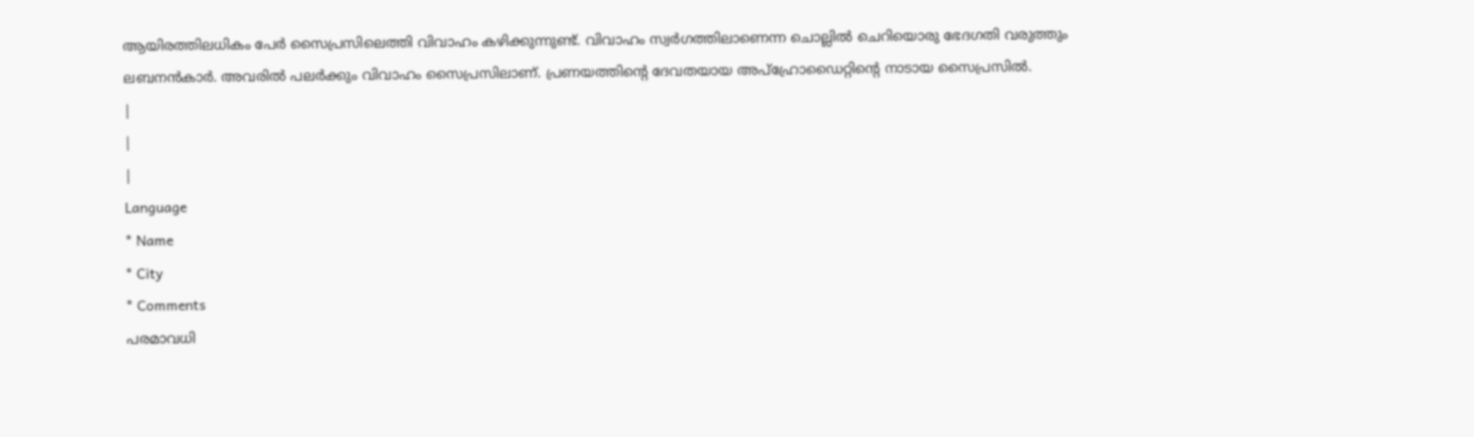ആയിരത്തിലധികം പേര്‍ സൈപ്രസിലെത്തി വിവാഹം കഴിക്കുന്നുണ്ട്. വിവാഹം സ്വര്‍ഗത്തിലാണെന്ന ചൊല്ലില്‍ ചെറിയൊരു ഭേദഗതി വരുത്തും ലബനന്‍കാര്‍. അവരില്‍ പലര്‍ക്കും വിവാഹം സൈപ്രസിലാണ്. പ്രണയത്തിന്‍റെ ദേവതയായ അപ്ഹ്രോഡൈറ്റിന്‍റെ നാടായ സൈപ്രസില്‍.
|
|
|
Language
* Name
* City
* Comments
പരമാവധി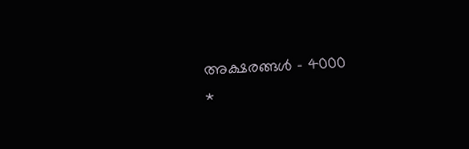അക്ഷരങ്ങള്‍ - 4000
*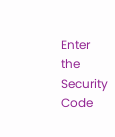Enter the Security Code